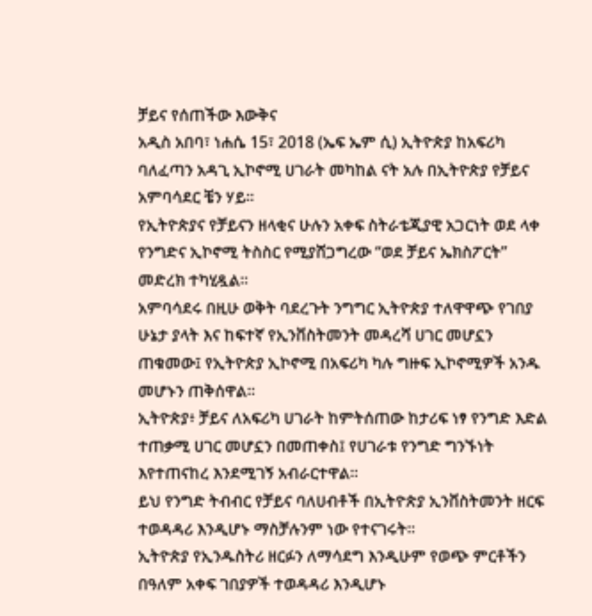ቻይና የሰጠችው እውቅና
አዲስ አበባ፣ ነሐሴ 15፣ 2018 (ኤፍ ኤም ሲ) ኢትዮጵያ ከአፍሪካ ባለፈጣን አዳጊ ኢኮኖሚ ሀገራት መካከል ናት አሉ በኢትዮጵያ የቻይና አምባሳደር ቼን ሃይ።
የኢትዮጵያና የቻይናን ዘላቂና ሁሉን አቀፍ ስትራቴጂያዊ አጋርነት ወደ ላቀ የንግድና ኢኮኖሚ ትስስር የሚያሸጋግረው “ወደ ቻይና ኤክስፖርት” መድረክ ተካሂዷል፡፡
አምባሳደሩ በዚሁ ወቅት ባደረጉት ንግግር ኢትዮጵያ ተለዋዋጭ የገበያ ሁኔታ ያላት እና ከፍተኛ የኢንቨስትመንት መዳረሻ ሀገር መሆኗን ጠቁመው፤ የኢትዮጵያ ኢኮኖሚ በአፍሪካ ካሉ ግዙፍ ኢኮኖሚዎች አንዱ መሆኑን ጠቅሰዋል፡፡
ኢትዮጵያ፥ ቻይና ለአፍሪካ ሀገራት ከምትሰጠው ከታሪፍ ነፃ የንግድ እድል ተጠቃሚ ሀገር መሆኗን በመጠቀስ፤ የሀገራቱ የንግድ ግንኙነት እየተጠናከረ እንደሚገኝ አብራርተዋል፡፡
ይህ የንግድ ትብብር የቻይና ባለሀብቶች በኢትዮጵያ ኢንቨስትመንት ዘርፍ ተወዳዳሪ እንዲሆኑ ማስቻሉንም ነው የተናገሩት።
ኢትዮጵያ የኢንዱስትሪ ዘርፉን ለማሳደግ እንዲሁም የወጭ ምርቶችን በዓለም አቀፍ ገበያዎች ተወዳዳሪ እንዲሆኑ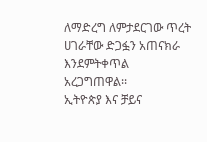ለማድረግ ለምታደርገው ጥረት ሀገራቸው ድጋፏን አጠናክራ እንደምትቀጥል አረጋግጠዋል፡፡
ኢትዮጵያ እና ቻይና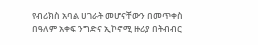የብሪክስ አባል ሀገራት መሆናቸውን በመጥቀስ በዓለም አቀፍ ንግድና ኢኮኖሚ ዙሪያ በትብብር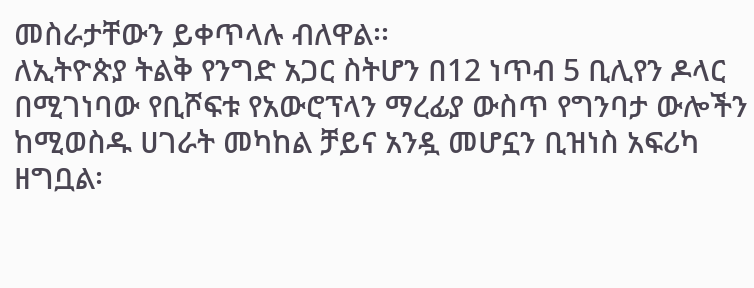መስራታቸውን ይቀጥላሉ ብለዋል፡፡
ለኢትዮጵያ ትልቅ የንግድ አጋር ስትሆን በ12 ነጥብ 5 ቢሊየን ዶላር በሚገነባው የቢሾፍቱ የአውሮፕላን ማረፊያ ውስጥ የግንባታ ውሎችን ከሚወስዱ ሀገራት መካከል ቻይና አንዷ መሆኗን ቢዝነስ አፍሪካ ዘግቧል፡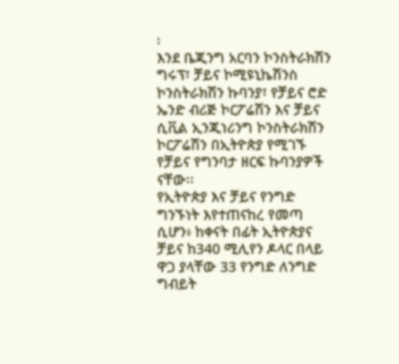፡
እንደ ቤጂንግ አርባን ኮንስትራክሽን ግሩፕ፣ ቻይና ኮሚዩኒኬሽንስ ኮንስትራክሽን ኩባንያ፣ የቻይና ሮድ ኤንድ ብሪጅ ኮርፖሬሽን እና ቻይና ሲቪል ኢንጂነሪንግ ኮንስትራክሽን ኮርፖሬሽን በኢትዮጵያ የሚገኙ የቻይና የግንባታ ዘርፍ ኩባንያዎች ናቸው፡፡
የኢትዮጵያ እና ቻይና የንግድ ግንኙነት እየተጠናከረ የመጣ ሲሆን፥ ከቀናት በፊት ኢትዮጵያና ቻይና ከ340 ሚሊየን ዶላር በላይ ዋጋ ያላቸው 33 የንግድ ለንግድ ግብይት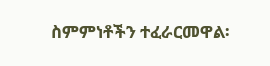ስምምነቶችን ተፈራርመዋል፡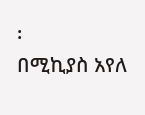፡
በሚኪያስ አየለ